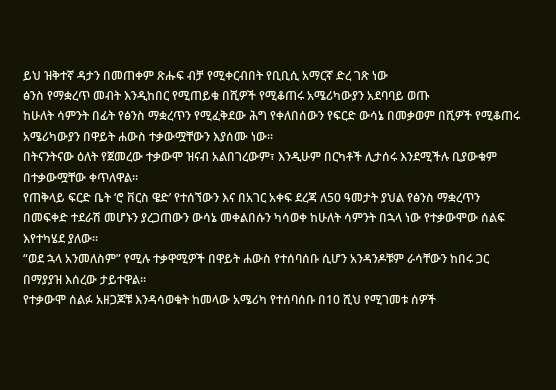ይህ ዝቅተኛ ዳታን በመጠቀም ጽሑፍ ብቻ የሚቀርብበት የቢቢሲ አማርኛ ድረ ገጽ ነው
ፅንስ የማቋረጥ መብት እንዲከበር የሚጠይቁ በሺዎች የሚቆጠሩ አሜሪካውያን አደባባይ ወጡ
ከሁለት ሳምንት በፊት የፅንስ ማቋረጥን የሚፈቅደው ሕግ የቀለበሰውን የፍርድ ውሳኔ በመቃወም በሺዎች የሚቆጠሩ አሜሪካውያን በዋይት ሐውስ ተቃውሟቸውን እያሰሙ ነው።
በትናንትናው ዕለት የጀመረው ተቃውሞ ዝናብ አልበገረውም፣ እንዲሁም በርካቶች ሊታሰሩ እንደሚችሉ ቢያውቁም በተቃውሟቸው ቀጥለዋል።
የጠቅላይ ፍርድ ቤት ‘ሮ ቨርስ ዌድ’ የተሰኘውን እና በአገር አቀፍ ደረጃ ለ50 ዓመታት ያህል የፅንስ ማቋረጥን በመፍቀድ ተደራሽ መሆኑን ያረጋጠውን ውሳኔ መቀልበሱን ካሳወቀ ከሁለት ሳምንት በኋላ ነው የተቃውሞው ሰልፍ እየተካሄደ ያለው።
“ወደ ኋላ አንመለስም” የሚሉ ተቃዋሚዎች በዋይት ሐውስ የተሰባሰቡ ሲሆን አንዳንዶቹም ራሳቸውን ከበሩ ጋር በማያያዝ እሰረው ታይተዋል።
የተቃውሞ ሰልፉ አዘጋጆቹ እንዳሳወቁት ከመላው አሜሪካ የተሰባሰቡ በ10 ሺህ የሚገመቱ ሰዎች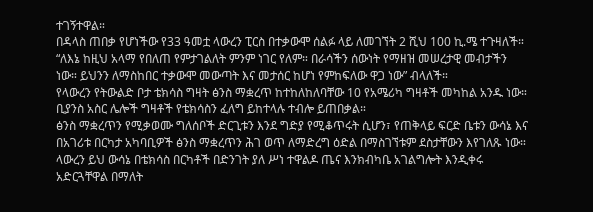ተገኝተዋል።
በዳላስ ጠበቃ የሆነችው የ33 ዓመቷ ላውረን ፒርስ በተቃውሞ ሰልፉ ላይ ለመገኘት 2 ሺህ 100 ኪ.ሜ ተጉዛለች።
“ለእኔ ከዚህ አላማ የበለጠ የምታገልለት ምንም ነገር የለም። በራሳችን ሰውነት የማዘዝ መሠረታዊ መብታችን ነው። ይህንን ለማስከበር ተቃውሞ መውጣት እና መታሰር ከሆነ የምከፍለው ዋጋ ነው” ብላለች።
የላውረን የትውልድ ቦታ ቴክሳስ ግዛት ፅንስ ማቋረጥ ከተከለከለባቸው 10 የአሜሪካ ግዛቶች መካከል አንዱ ነው። ቢያንስ አስር ሌሎች ግዛቶች የቴክሳስን ፈለግ ይከተላሉ ተብሎ ይጠበቃል።
ፅንስ ማቋረጥን የሚቃወሙ ግለሰቦች ድርጊቱን እንደ ግድያ የሚቆጥሩት ሲሆን፣ የጠቅላይ ፍርድ ቤቱን ውሳኔ እና በአገሪቱ በርካታ አካባቢዎች ፅንስ ማቋረጥን ሕገ ወጥ ለማድረግ ዕድል በማስገኘቱም ደስታቸውን እየገለጹ ነው።
ላውረን ይህ ውሳኔ በቴክሳስ በርካቶች በድንገት ያለ ሥነ ተዋልዶ ጤና እንክብካቤ አገልግሎት እንዲቀሩ አድርጓቸዋል በማለት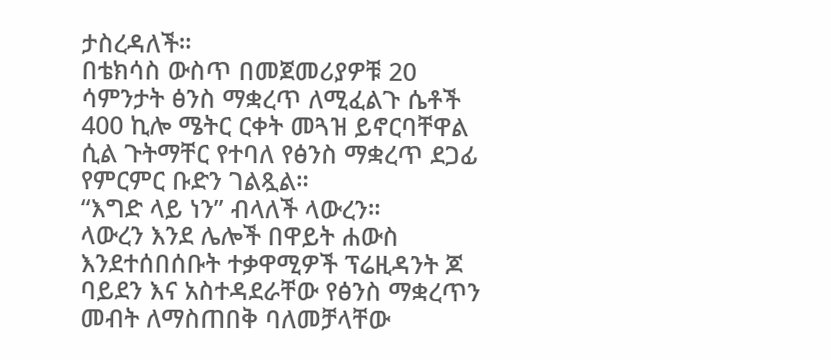ታስረዳለች።
በቴክሳስ ውስጥ በመጀመሪያዎቹ 20 ሳምንታት ፅንስ ማቋረጥ ለሚፈልጉ ሴቶች 400 ኪሎ ሜትር ርቀት መጓዝ ይኖርባቸዋል ሲል ጉትማቸር የተባለ የፅንስ ማቋረጥ ደጋፊ የምርምር ቡድን ገልጿል።
“እግድ ላይ ነን” ብላለች ላውረን።
ላውረን እንደ ሌሎች በዋይት ሐውስ እንደተሰበሰቡት ተቃዋሚዎች ፕሬዚዳንት ጆ ባይደን እና አስተዳደራቸው የፅንስ ማቋረጥን መብት ለማስጠበቅ ባለመቻላቸው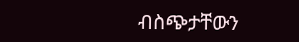ብስጭታቸውን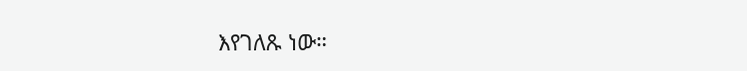እየገለጹ ነው።